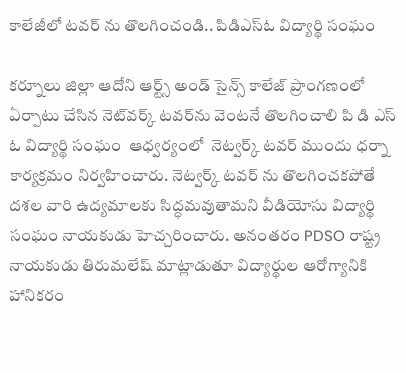కాలేజీలో టవర్ ను తొలగించండి.. పిడిఎస్ఓ విద్యార్థి సంఘం

కర్నూలు జిల్లా ఆదోని ఆర్ట్స్ అండ్ సైన్స్ కాలేజ్ ప్రాంగణంలో ఏర్పాటు చేసిన నెట్‌వర్క్ టవర్‌ను వెంటనే తొలగించాలి పి డి ఎస్ ఓ విద్యార్థి సంఘం  ఆధ్వర్యంలో  నెట్వర్క్ టవర్ ముందు ధర్నా  కార్యక్రమం నిర్వహించారు. నెట్వర్క్ టవర్ ను తొలగించకపోతే దశల వారి ఉద్యమాలకు సిద్ధమవుతామని వీడియోసు విద్యార్థి సంఘం నాయకుడు హెచ్చరించారు. అనంతరం PDSO రాష్ట్ర నాయకుడు తిరుమలేష్ మాట్లాడుతూ విద్యార్థుల ఆరోగ్యానికి హానికరం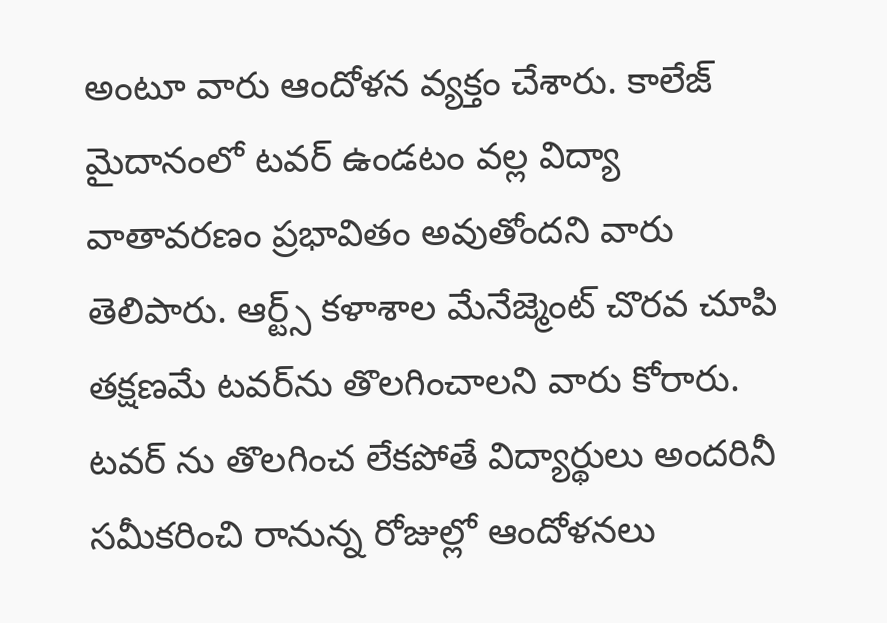అంటూ వారు ఆందోళన వ్యక్తం చేశారు. కాలేజ్ మైదానంలో టవర్ ఉండటం వల్ల విద్యా వాతావరణం ప్రభావితం అవుతోందని వారు తెలిపారు. ఆర్ట్స్ కళాశాల మేనేజ్మెంట్ చొరవ చూపి   తక్షణమే టవర్‌ను తొలగించాలని వారు కోరారు. టవర్ ను తొలగించ లేకపోతే విద్యార్థులు అందరినీ సమీకరించి రానున్న రోజుల్లో ఆందోళనలు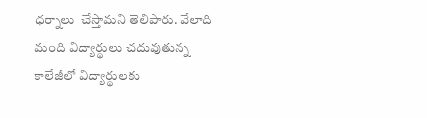ధర్నాలు  చేస్తామని తెలిపారు. వేలాది మంది విద్యార్థులు చదువుతున్న కాలేజీలో విద్యార్థులకు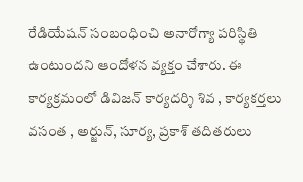రేడియేషన్ సంబంధించి అనారోగ్యా పరిస్థితి ఉంటుందని ఆందోళన వ్యక్తం చేశారు. ఈ కార్యక్రమంలో డివిజన్ కార్యదర్శి శివ , కార్యకర్తలు వసంత , అర్జున్, సూర్య, ప్రకాశ్ తదితరులు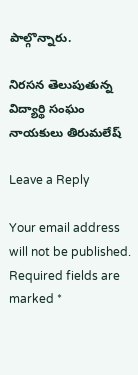పాల్గొన్నారు.

నిరసన తెలుపుతున్న విద్యార్థి సంఘం నాయకులు తిరుమలేష్

Leave a Reply

Your email address will not be published. Required fields are marked *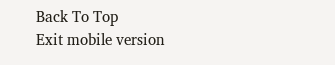Back To Top
Exit mobile version